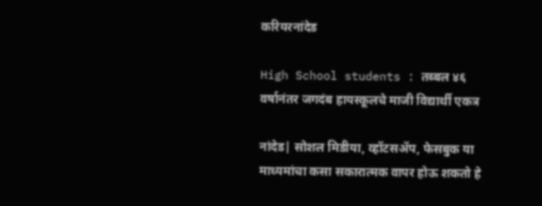करियरनांदेड

High School students : तब्बल ४६ वर्षानंतर जगदंब हायस्कूलचे माजी विद्यार्थी एकत्र

नांदेड| सोशल मिडीया, व्हॉटसअ‍ॅप, फेसबुक या माध्यमांचा कसा सकारात्मक वापर होऊ शकतो हे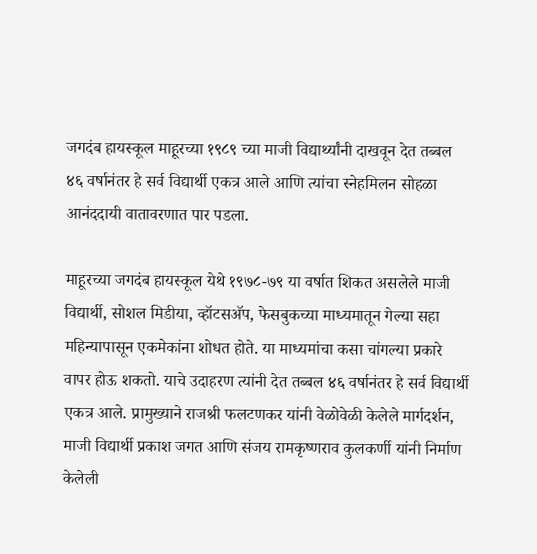जगदंब हायस्कूल माहूरच्या १९८९ च्या माजी विद्यार्थ्यांनी दाखवून देत तब्बल ४६ वर्षानंतर हे सर्व विद्यार्थी एकत्र आले आणि त्यांचा स्नेहमिलन सोहळा आनंददायी वातावरणात पार पडला.

माहूरच्या जगदंब हायस्कूल येथे १९७८-७९ या वर्षात शिकत असलेले माजी विद्यार्थी, सोशल मिडीया, व्हॉटसअ‍ॅप, फेसबुकच्या माध्यमातून गेल्या सहा महिन्यापासून एकमेकांना शोधत होते. या माध्यमांचा कसा चांगल्या प्रकारे वापर होऊ शकतो. याचे उदाहरण त्यांनी देत तब्बल ४६ वर्षानंतर हे सर्व विद्यार्थी एकत्र आले. प्रामुख्याने राजश्री फलटणकर यांनी वेळोवेळी केलेले मार्गदर्शन, माजी विद्यार्थी प्रकाश जगत आणि संजय रामकृष्णराव कुलकर्णी यांनी निर्माण केलेली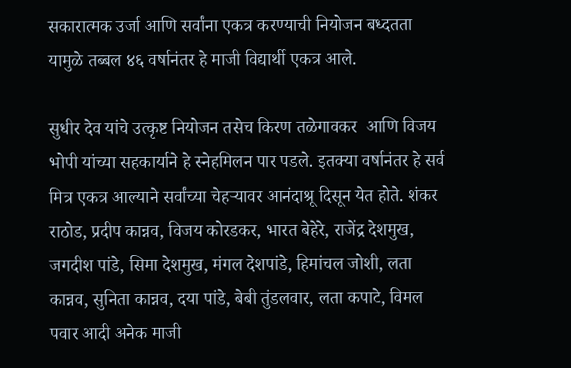सकारात्मक उर्जा आणि सर्वांना एकत्र करण्याची नियोजन बध्दतता यामुळे तब्बल ४६ वर्षानंतर हे माजी विद्यार्थी एकत्र आले.

सुधीर देव यांचे उत्कृष्ट नियोजन तसेच किरण तळेगावकर  आणि विजय भोपी यांच्या सहकार्याने हे स्नेहमिलन पार पडले. इतक्या वर्षानंतर हे सर्व मित्र एकत्र आल्याने सर्वांच्या चेहर्‍यावर आनंदाश्रू दिसून येत होते. शंकर राठोड, प्रदीप कान्नव, विजय कोरडकर, भारत बेहेरे, राजेंद्र देशमुख, जगदीश पांडे, सिमा देशमुख, मंगल देशपांडे, हिमांचल जोशी, लता कान्नव, सुनिता कान्नव, दया पांडे, बेबी तुंडलवार, लता कपाटे, विमल पवार आदी अनेक माजी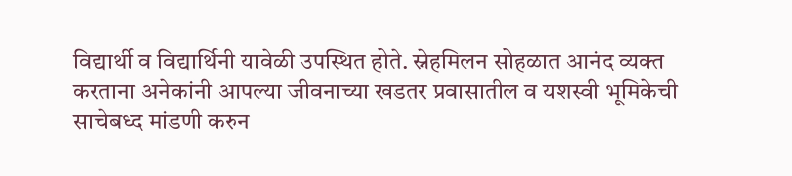विद्यार्थी व विद्यार्थिनी यावेळी उपस्थित होते. स्नेहमिलन सोहळात आनंद व्यक्त करताना अनेकांनी आपल्या जीवनाच्या खडतर प्रवासातील व यशस्वी भूमिकेची साचेबध्द मांडणी करुन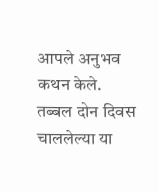आपले अनुभव कथन केले. तब्बल दोन दिवस चाललेल्या या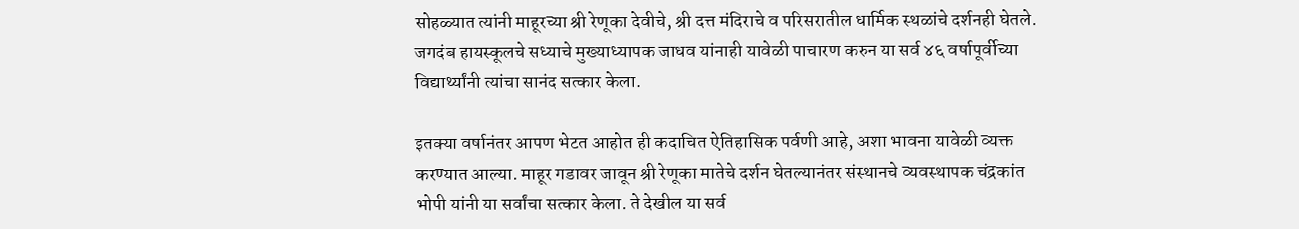सोहळ्यात त्यांनी माहूरच्या श्री रेणूका देवीचे, श्री दत्त मंदिराचे व परिसरातील धार्मिक स्थळांचे दर्शनही घेतले. जगदंब हायस्कूलचे सध्याचे मुख्याध्यापक जाधव यांनाही यावेळी पाचारण करुन या सर्व ४६ वर्षापूर्वीच्या विद्यार्थ्यांनी त्यांचा सानंद सत्कार केला.

इतक्या वर्षानंतर आपण भेटत आहोत ही कदाचित ऐतिहासिक पर्वणी आहे, अशा भावना यावेळी व्यक्त करण्यात आल्या. माहूर गडावर जावून श्री रेणूका मातेचे दर्शन घेतल्यानंतर संस्थानचे व्यवस्थापक चंद्रकांत भोपी यांनी या सर्वांचा सत्कार केला. ते देखील या सर्व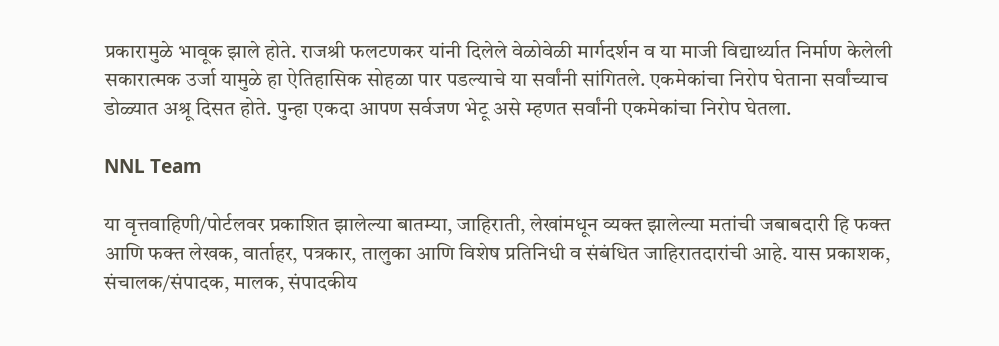प्रकारामुळे भावूक झाले होते. राजश्री फलटणकर यांनी दिलेले वेळोवेळी मार्गदर्शन व या माजी विद्यार्थ्यात निर्माण केलेली सकारात्मक उर्जा यामुळे हा ऐतिहासिक सोहळा पार पडल्याचे या सर्वांनी सांगितले. एकमेकांचा निरोप घेताना सर्वांच्याच डोळ्यात अश्रू दिसत होते. पुन्हा एकदा आपण सर्वजण भेटू असे म्हणत सर्वांनी एकमेकांचा निरोप घेतला.

NNL Team

या वृत्तवाहिणी/पोर्टलवर प्रकाशित झालेल्या बातम्या, जाहिराती, लेखांमधून व्यक्त झालेल्या मतांची जबाबदारी हि फक्त आणि फक्त लेखक, वार्ताहर, पत्रकार, तालुका आणि विशेष प्रतिनिधी व संबंधित जाहिरातदारांची आहे. यास प्रकाशक, संचालक/संपादक, मालक, संपादकीय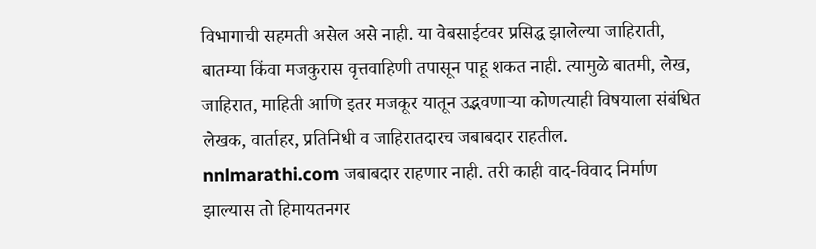विभागाची सहमती असेल असे नाही. या वेबसाईटवर प्रसिद्ध झालेल्या जाहिराती, बातम्या किंवा मजकुरास वृत्तवाहिणी तपासून पाहू शकत नाही. त्यामुळे बातमी, लेख, जाहिरात, माहिती आणि इतर मजकूर यातून उद्भवणाऱ्या कोणत्याही विषयाला संबंधित लेखक, वार्ताहर, प्रतिनिधी व जाहिरातदारच जबाबदार राहतील. nnlmarathi.com जबाबदार राहणार नाही. तरी काही वाद-विवाद निर्माण झाल्यास तो हिमायतनगर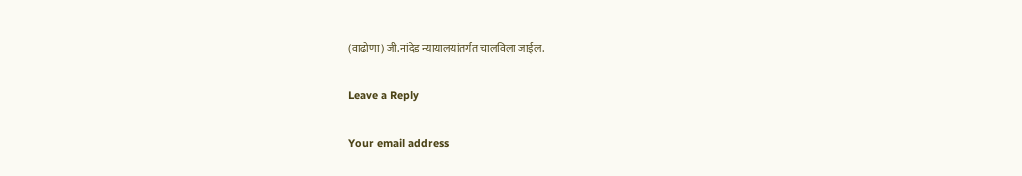(वाढोणा) जी.नांदेड न्यायालयांतर्गत चालविला जाईल.

Leave a Reply

Your email address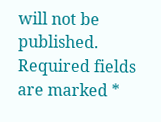will not be published. Required fields are marked *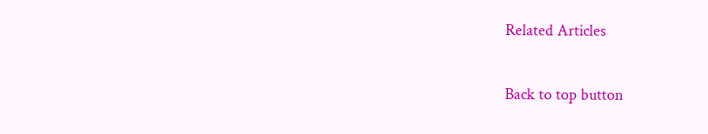Related Articles

Back to top button